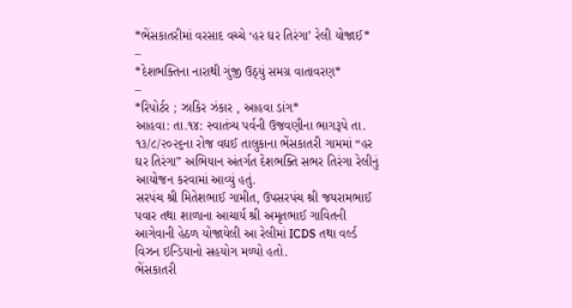*ભેંસકાતરીમાં વરસાદ વચ્ચે ‘હર ઘર તિરંગા’ રેલી યોજાઈ*
–
*દેશભક્તિના નારાથી ગુંજી ઉઠ્યું સમગ્ર વાતાવરણ*
–
*રિપોર્ટર ; ઝાકિર ઝંકાર , આહવા ડાંગ*
આહવા: તા.૧૪: સ્વાતંત્ર્ય પર્વની ઉજવણીના ભાગરૂપે તા. ૧૩/૮/૨૦૨૬ના રોજ વઘઈ તાલુકાના ભેંસકાતરી ગામમાં “હર ઘર તિરંગા” અભિયાન અંતર્ગત દેશભક્તિ સભર તિરંગા રેલીનું આયોજન કરવામાં આવ્યું હતું.
સરપંચ શ્રી મિતેશભાઈ ગામીત, ઉપસરપંચ શ્રી જયરામભાઈ પવાર તથા શાળાના આચાર્ય શ્રી અમૃતભાઈ ગાવિતની આગેવાની હેઠળ યોજાયેલી આ રેલીમાં ICDS તથા વર્લ્ડ વિઝન ઇન્ડિયાનો સહયોગ મળ્યો હતો.
ભેંસકાતરી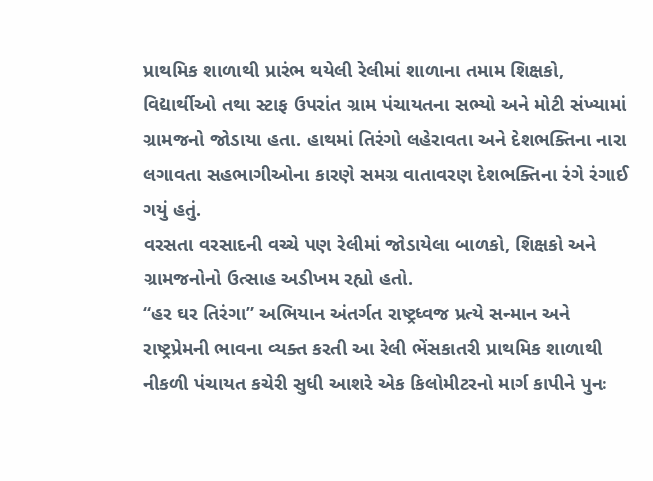પ્રાથમિક શાળાથી પ્રારંભ થયેલી રેલીમાં શાળાના તમામ શિક્ષકો, વિદ્યાર્થીઓ તથા સ્ટાફ ઉપરાંત ગ્રામ પંચાયતના સભ્યો અને મોટી સંખ્યામાં ગ્રામજનો જોડાયા હતા. હાથમાં તિરંગો લહેરાવતા અને દેશભક્તિના નારા લગાવતા સહભાગીઓના કારણે સમગ્ર વાતાવરણ દેશભક્તિના રંગે રંગાઈ ગયું હતું.
વરસતા વરસાદની વચ્ચે પણ રેલીમાં જોડાયેલા બાળકો, શિક્ષકો અને ગ્રામજનોનો ઉત્સાહ અડીખમ રહ્યો હતો.
“હર ઘર તિરંગા” અભિયાન અંતર્ગત રાષ્ટ્રધ્વજ પ્રત્યે સન્માન અને રાષ્ટ્રપ્રેમની ભાવના વ્યક્ત કરતી આ રેલી ભેંસકાતરી પ્રાથમિક શાળાથી નીકળી પંચાયત કચેરી સુધી આશરે એક કિલોમીટરનો માર્ગ કાપીને પુનઃ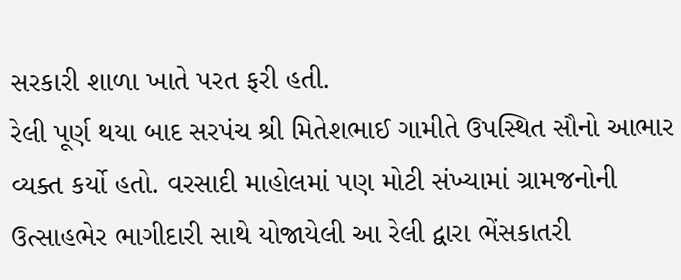સરકારી શાળા ખાતે પરત ફરી હતી.
રેલી પૂર્ણ થયા બાદ સરપંચ શ્રી મિતેશભાઈ ગામીતે ઉપસ્થિત સૌનો આભાર વ્યક્ત કર્યો હતો. વરસાદી માહોલમાં પણ મોટી સંખ્યામાં ગ્રામજનોની ઉત્સાહભેર ભાગીદારી સાથે યોજાયેલી આ રેલી દ્વારા ભેંસકાતરી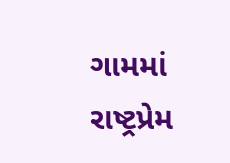ગામમાં રાષ્ટ્રપ્રેમ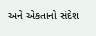અને એકતાનો સંદેશ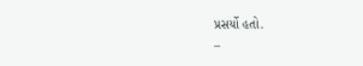પ્રસર્યો હતો.
–